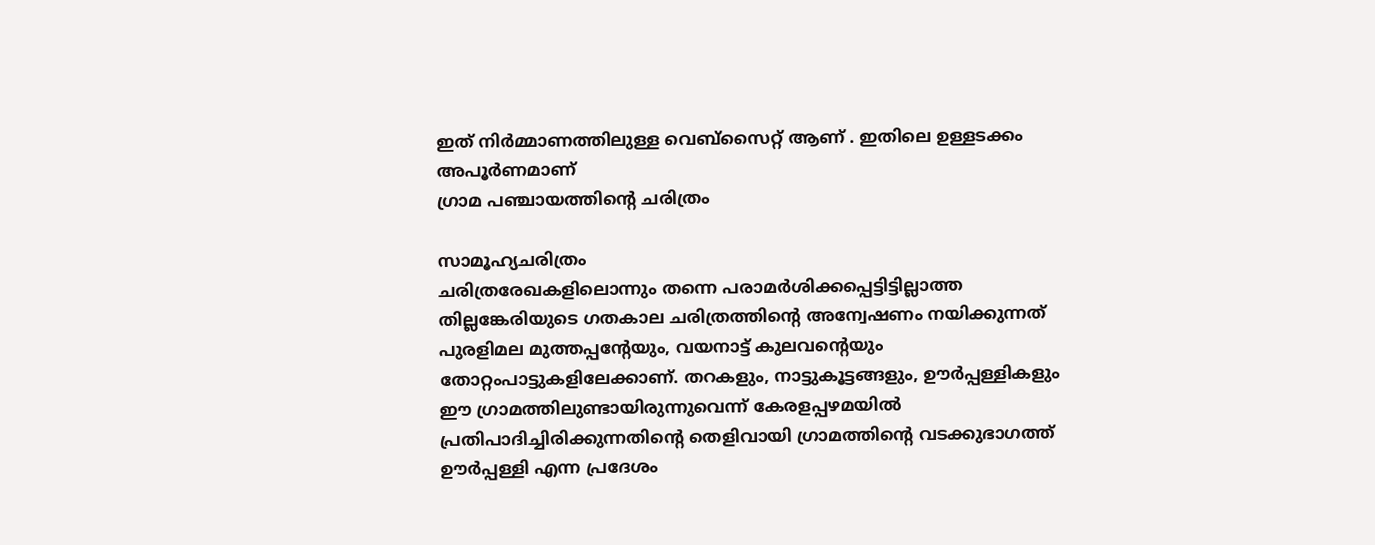ഇത് നിർമ്മാണത്തിലുള്ള വെബ്സൈറ്റ് ആണ് . ഇതിലെ ഉള്ളടക്കം അപൂർണമാണ്
ഗ്രാമ പഞ്ചായത്തിന്റെ ചരിത്രം

സാമൂഹ്യചരിത്രം
ചരിത്രരേഖകളിലൊന്നും തന്നെ പരാമര്‍ശിക്കപ്പെട്ടിട്ടില്ലാത്ത തില്ലങ്കേരിയുടെ ഗതകാല ചരിത്രത്തിന്റെ അന്വേഷണം നയിക്കുന്നത് പുരളിമല മുത്തപ്പന്റേയും, വയനാട്ട് കുലവന്റെയും തോറ്റംപാട്ടുകളിലേക്കാണ്. തറകളും, നാട്ടുകൂട്ടങ്ങളും, ഊര്‍പ്പള്ളികളും ഈ ഗ്രാമത്തിലുണ്ടായിരുന്നുവെന്ന് കേരളപ്പഴമയില്‍ പ്രതിപാദിച്ചിരിക്കുന്നതിന്റെ തെളിവായി ഗ്രാമത്തിന്റെ വടക്കുഭാഗത്ത് ഊര്‍പ്പള്ളി എന്ന പ്രദേശം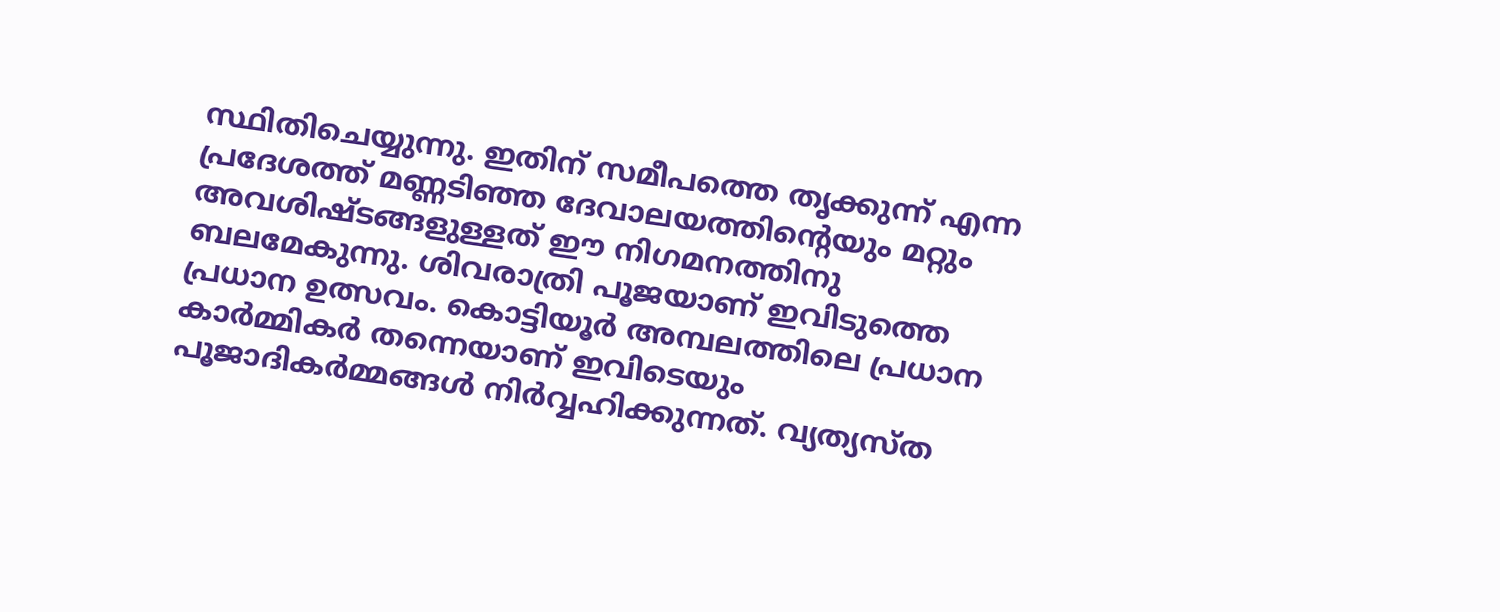സ്ഥിതിചെയ്യുന്നു. ഇതിന് സമീപത്തെ തൃക്കുന്ന് എന്ന പ്രദേശത്ത് മണ്ണടിഞ്ഞ ദേവാലയത്തിന്റെയും മറ്റും അവശിഷ്ടങ്ങളുള്ളത് ഈ നിഗമനത്തിനു ബലമേകുന്നു. ശിവരാത്രി പൂജയാണ് ഇവിടുത്തെ പ്രധാന ഉത്സവം. കൊട്ടിയൂര്‍ അമ്പലത്തിലെ പ്രധാന കാര്‍മ്മികര്‍ തന്നെയാണ് ഇവിടെയും പൂജാദികര്‍മ്മങ്ങള്‍ നിര്‍വ്വഹിക്കുന്നത്. വ്യത്യസ്ത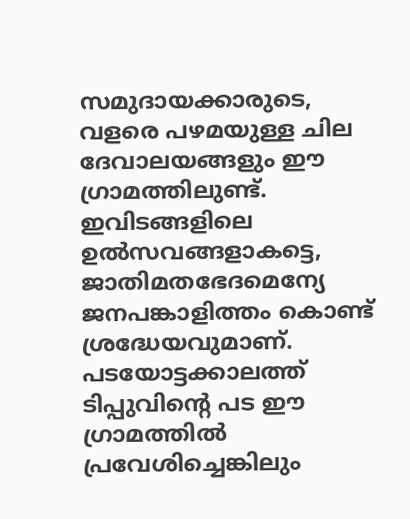സമുദായക്കാരുടെ, വളരെ പഴമയുള്ള ചില ദേവാലയങ്ങളും ഈ ഗ്രാമത്തിലുണ്ട്. ഇവിടങ്ങളിലെ ഉല്‍സവങ്ങളാകട്ടെ, ജാതിമതഭേദമെന്യേ ജനപങ്കാളിത്തം കൊണ്ട് ശ്രദ്ധേയവുമാണ്. പടയോട്ടക്കാലത്ത് ടിപ്പുവിന്റെ പട ഈ ഗ്രാമത്തില്‍ പ്രവേശിച്ചെങ്കിലും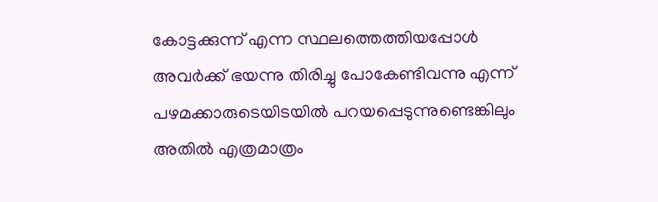കോട്ടക്കുന്ന് എന്ന സ്ഥലത്തെത്തിയപ്പോള്‍ അവര്‍ക്ക് ഭയന്നു തിരിച്ചു പോകേണ്ടിവന്നു എന്ന് പഴമക്കാരുടെയിടയില്‍ പറയപ്പെടുന്നുണ്ടെങ്കിലും അതില്‍ എത്രമാത്രം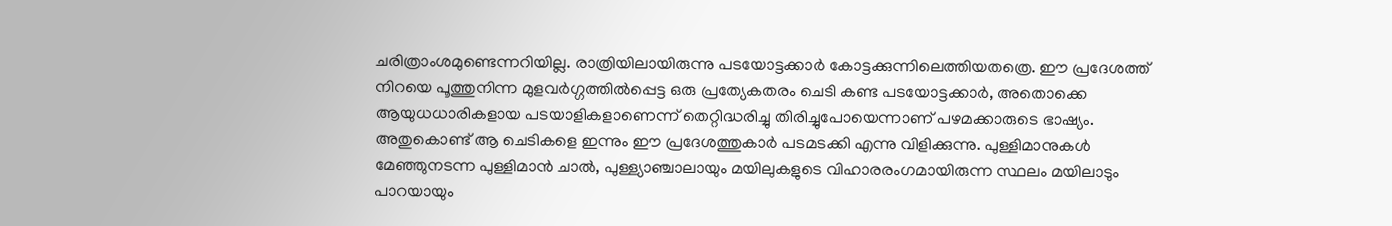ചരിത്രാംശമുണ്ടെന്നറിയില്ല. രാത്രിയിലായിരുന്നു പടയോട്ടക്കാര്‍ കോട്ടക്കുന്നിലെത്തിയതത്രെ. ഈ പ്രദേശത്ത് നിറയെ പൂത്തുനിന്ന മുളവര്‍ഗ്ഗത്തില്‍പ്പെട്ട ഒരു പ്രത്യേകതരം ചെടി കണ്ട പടയോട്ടക്കാര്‍, അതൊക്കെ ആയുധധാരികളായ പടയാളികളാണെന്ന് തെറ്റിദ്ധരിച്ചു തിരിച്ചുപോയെന്നാണ് പഴമക്കാരുടെ ഭാഷ്യം. അതുകൊണ്ട് ആ ചെടികളെ ഇന്നും ഈ പ്രദേശത്തുകാര്‍ പടമടക്കി എന്നു വിളിക്കുന്നു. പുള്ളിമാനുകള്‍ മേഞ്ഞുനടന്ന പുള്ളിമാന്‍ ചാല്‍, പുള്ള്യാഞ്ചാലായും മയിലുകളുടെ വിഹാരരംഗമായിരുന്ന സ്ഥലം മയിലാടും പാറയായും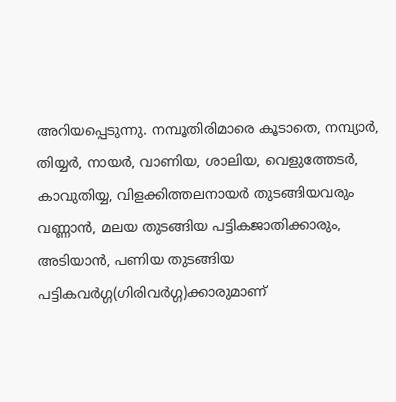അറിയപ്പെടുന്നു. നമ്പൂതിരിമാരെ കൂടാതെ, നമ്പ്യാര്‍, തിയ്യര്‍, നായര്‍, വാണിയ, ശാലിയ, വെളുത്തേടര്‍, കാവുതിയ്യ, വിളക്കിത്തലനായര്‍ തുടങ്ങിയവരും വണ്ണാന്‍, മലയ തുടങ്ങിയ പട്ടികജാതിക്കാരും, അടിയാന്‍, പണിയ തുടങ്ങിയ പട്ടികവര്‍ഗ്ഗ(ഗിരിവര്‍ഗ്ഗ)ക്കാരുമാണ്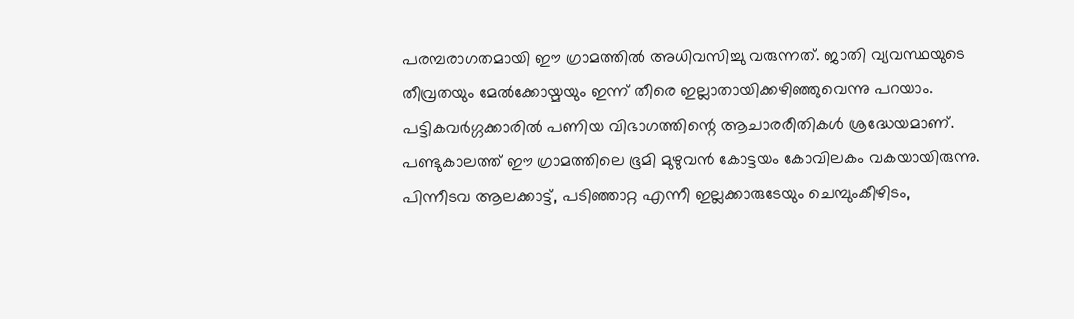പരമ്പരാഗതമായി ഈ ഗ്രാമത്തില്‍ അധിവസിച്ചു വരുന്നത്. ജാതി വ്യവസ്ഥയുടെ തീവ്രതയും മേല്‍ക്കോയ്മയും ഇന്ന് തീരെ ഇല്ലാതായിക്കഴിഞ്ഞുവെന്നു പറയാം. പട്ടികവര്‍ഗ്ഗക്കാരില്‍ പണിയ വിഭാഗത്തിന്റെ ആചാരരീതികള്‍ ശ്രദ്ധേയമാണ്. പണ്ടുകാലത്ത് ഈ ഗ്രാമത്തിലെ ഭൂമി മുഴുവന്‍ കോട്ടയം കോവിലകം വകയായിരുന്നു. പിന്നീടവ ആലക്കാട്ട്, പടിഞ്ഞാറ്റ എന്നീ ഇല്ലക്കാരുടേയും ചെമ്പുംകീഴിടം,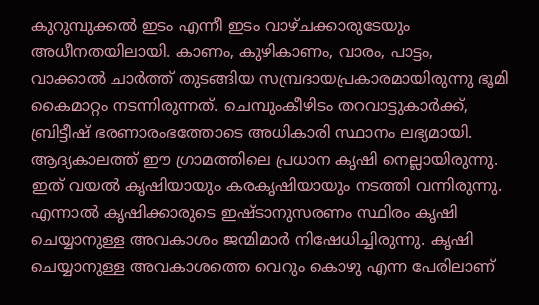കുറുമ്പുക്കല്‍ ഇടം എന്നീ ഇടം വാഴ്ചക്കാരുടേയും അധീനതയിലായി. കാണം, കുഴികാണം, വാരം, പാട്ടം, വാക്കാല്‍ ചാര്‍ത്ത് തുടങ്ങിയ സമ്പ്രദായപ്രകാരമായിരുന്നു ഭൂമി കൈമാറ്റം നടന്നിരുന്നത്. ചെമ്പുംകീഴിടം തറവാട്ടുകാര്‍ക്ക്, ബ്രിട്ടീഷ് ഭരണാരംഭത്തോടെ അധികാരി സ്ഥാനം ലഭ്യമായി. ആദ്യകാലത്ത് ഈ ഗ്രാമത്തിലെ പ്രധാന കൃഷി നെല്ലായിരുന്നു. ഇത് വയല്‍ കൃഷിയായും കരകൃഷിയായും നടത്തി വന്നിരുന്നു. എന്നാല്‍ കൃഷിക്കാരുടെ ഇഷ്ടാനുസരണം സ്ഥിരം കൃഷി ചെയ്യാനുള്ള അവകാശം ജന്മിമാര്‍ നിഷേധിച്ചിരുന്നു. കൃഷി ചെയ്യാനുള്ള അവകാശത്തെ വെറും കൊഴു എന്ന പേരിലാണ്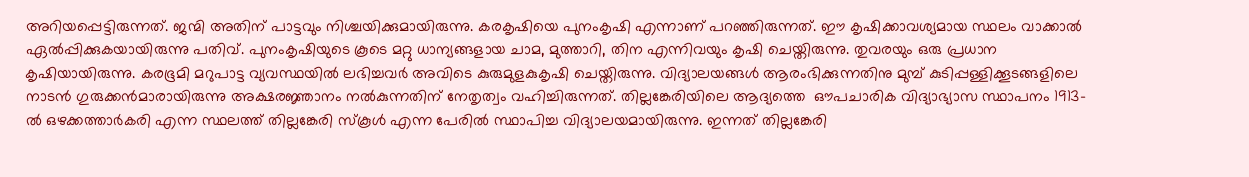അറിയപ്പെട്ടിരുന്നത്. ജന്മി അതിന് പാട്ടവും നിശ്ചയിക്കുമായിരുന്നു. കരകൃഷിയെ പുനംകൃഷി എന്നാണ് പറഞ്ഞിരുന്നത്. ഈ കൃഷിക്കാവശ്യമായ സ്ഥലം വാക്കാല്‍ ഏല്‍പ്പിക്കുകയായിരുന്നു പതിവ്. പുനംകൃഷിയുടെ കൂടെ മറ്റു ധാന്യങ്ങളായ ചാമ, മുത്താറി, തിന എന്നിവയും കൃഷി ചെയ്തിരുന്നു. തുവരയും ഒരു പ്രധാന കൃഷിയായിരുന്നു. കരഭൂമി മറുപാട്ട വ്യവസ്ഥയില്‍ ലഭിച്ചവര്‍ അവിടെ കുരുമുളകുകൃഷി ചെയ്തിരുന്നു. വിദ്യാലയങ്ങള്‍ ആരംഭിക്കുന്നതിനു മുമ്പ് കുടിപ്പള്ളിക്കൂടങ്ങളിലെ നാടന്‍ ഗുരുക്കന്‍മാരായിരുന്നു അക്ഷരജ്ഞാനം നല്‍കുന്നതിന് നേതൃത്വം വഹിച്ചിരുന്നത്. തില്ലങ്കേരിയിലെ ആദ്യത്തെ  ഔപചാരിക വിദ്യാഭ്യാസ സ്ഥാപനം 1913-ല്‍ ഒഴക്കത്താര്‍കരി എന്ന സ്ഥലത്ത് തില്ലങ്കേരി സ്കൂള്‍ എന്ന പേരില്‍ സ്ഥാപിച്ച വിദ്യാലയമായിരുന്നു. ഇന്നത് തില്ലങ്കേരി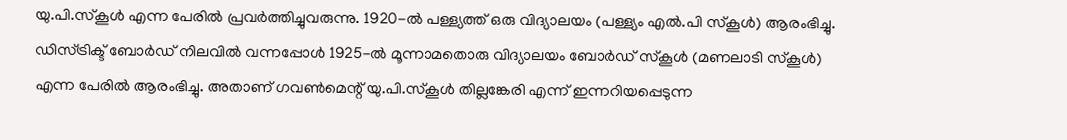യു.പി.സ്കൂള്‍ എന്ന പേരില്‍ പ്രവര്‍ത്തിച്ചുവരുന്നു. 1920-ല്‍ പള്ള്യത്ത് ഒരു വിദ്യാലയം (പള്ള്യം എല്‍.പി സ്കൂള്‍) ആരംഭിച്ചു. ഡിസ്ട്രിക്ട് ബോര്‍ഡ് നിലവില്‍ വന്നപ്പോള്‍ 1925-ല്‍ മൂന്നാമതൊരു വിദ്യാലയം ബോര്‍ഡ് സ്കൂള്‍ (മണലാടി സ്കൂള്‍) എന്ന പേരില്‍ ആരംഭിച്ചു. അതാണ് ഗവണ്‍മെന്റ് യു.പി.സ്കൂള്‍ തില്ലങ്കേരി എന്ന് ഇന്നറിയപ്പെടുന്ന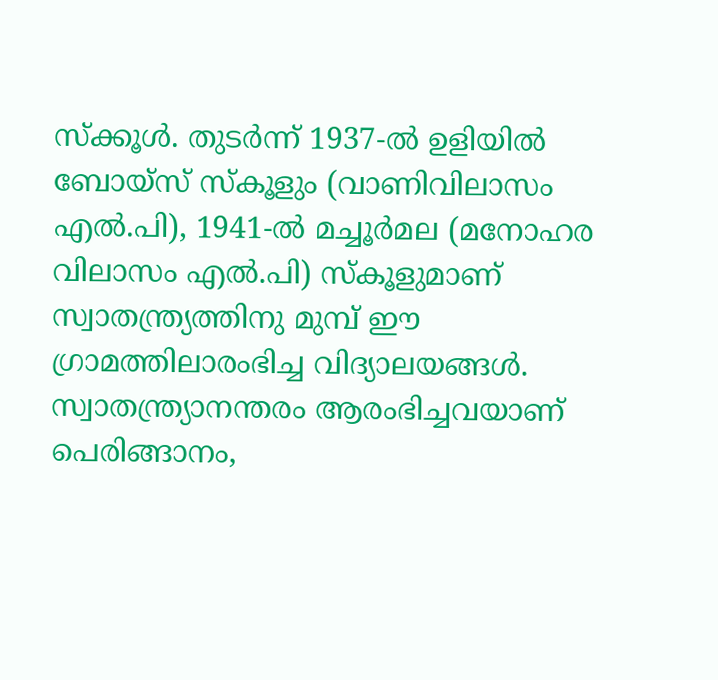സ്ക്കൂള്‍. തുടര്‍ന്ന് 1937-ല്‍ ഉളിയില്‍ ബോയ്സ് സ്കൂളും (വാണിവിലാസം എല്‍.പി), 1941-ല്‍ മച്ചൂര്‍മല (മനോഹര വിലാസം എല്‍.പി) സ്കൂളുമാണ് സ്വാതന്ത്ര്യത്തിനു മുമ്പ് ഈ ഗ്രാമത്തിലാരംഭിച്ച വിദ്യാലയങ്ങള്‍. സ്വാതന്ത്ര്യാനന്തരം ആരംഭിച്ചവയാണ് പെരിങ്ങാനം,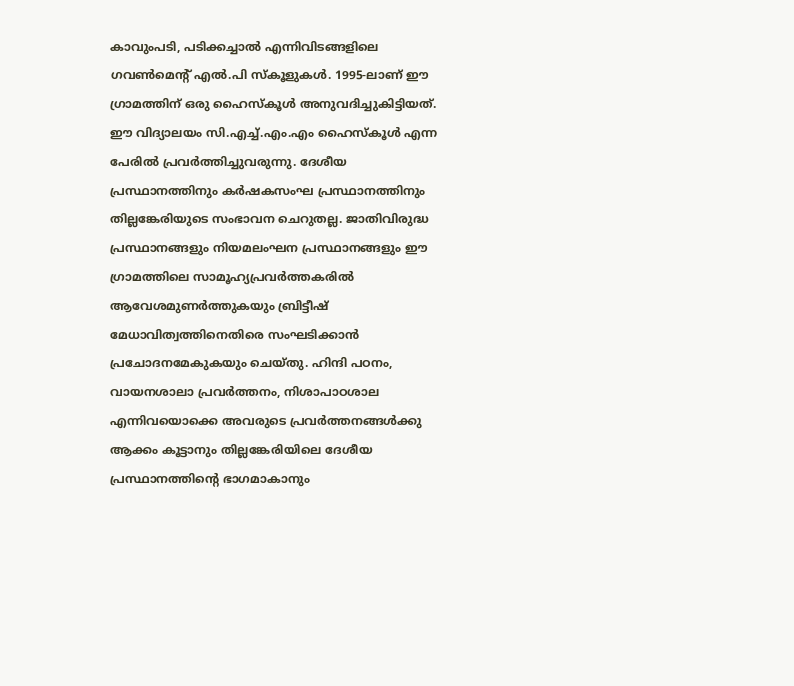കാവുംപടി, പടിക്കച്ചാല്‍ എന്നിവിടങ്ങളിലെ ഗവണ്‍മെന്റ് എല്‍.പി സ്കൂളുകള്‍. 1995-ലാണ് ഈ ഗ്രാമത്തിന് ഒരു ഹൈസ്കൂള്‍ അനുവദിച്ചുകിട്ടിയത്. ഈ വിദ്യാലയം സി.എച്ച്.എം.എം ഹൈസ്കൂള്‍ എന്ന പേരില്‍ പ്രവര്‍ത്തിച്ചുവരുന്നു. ദേശീയ പ്രസ്ഥാനത്തിനും കര്‍ഷകസംഘ പ്രസ്ഥാനത്തിനും തില്ലങ്കേരിയുടെ സംഭാവന ചെറുതല്ല. ജാതിവിരുദ്ധ പ്രസ്ഥാനങ്ങളും നിയമലംഘന പ്രസ്ഥാനങ്ങളും ഈ ഗ്രാമത്തിലെ സാമൂഹ്യപ്രവര്‍ത്തകരില്‍ ആവേശമുണര്‍ത്തുകയും ബ്രിട്ടീഷ് മേധാവിത്വത്തിനെതിരെ സംഘടിക്കാന്‍ പ്രചോദനമേകുകയും ചെയ്തു. ഹിന്ദി പഠനം, വായനശാലാ പ്രവര്‍ത്തനം, നിശാപാഠശാല എന്നിവയൊക്കെ അവരുടെ പ്രവര്‍ത്തനങ്ങള്‍ക്കു ആക്കം കൂട്ടാനും തില്ലങ്കേരിയിലെ ദേശീയ പ്രസ്ഥാനത്തിന്റെ ഭാഗമാകാനും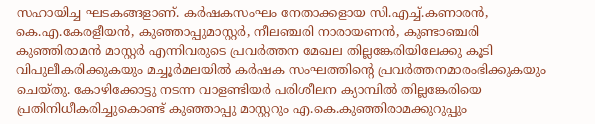സഹായിച്ച ഘടകങ്ങളാണ്. കര്‍ഷകസംഘം നേതാക്കളായ സി.എച്ച്.കണാരന്‍, കെ.എ.കേരളീയന്‍, കുഞ്ഞാപ്പുമാസ്റ്റര്‍, നീലഞ്ചരി നാരായണന്‍, കുണ്ടാഞ്ചരി കുഞ്ഞിരാമന്‍ മാസ്റ്റര്‍ എന്നിവരുടെ പ്രവര്‍ത്തന മേഖല തില്ലങ്കേരിയിലേക്കു കൂടി വിപുലീകരിക്കുകയും മച്ചൂര്‍മലയില്‍ കര്‍ഷക സംഘത്തിന്റെ പ്രവര്‍ത്തനമാരംഭിക്കുകയും ചെയ്തു. കോഴിക്കോട്ടു നടന്ന വാളണ്ടിയര്‍ പരിശീലന ക്യാമ്പില്‍ തില്ലങ്കേരിയെ പ്രതിനിധീകരിച്ചുകൊണ്ട് കുഞ്ഞാപ്പു മാസ്റ്ററും എ.കെ.കുഞ്ഞിരാമക്കുറുപ്പും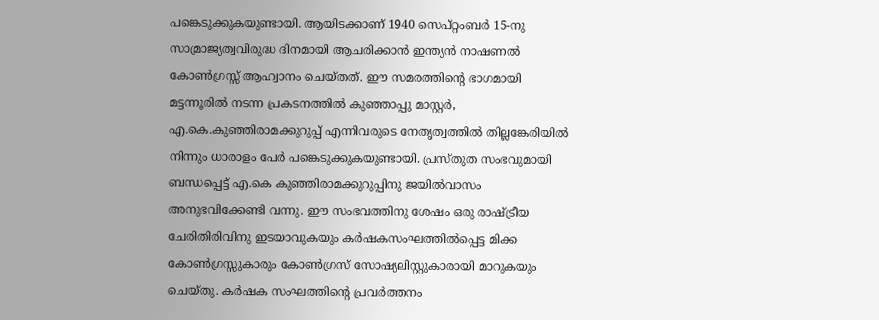പങ്കെടുക്കുകയുണ്ടായി. ആയിടക്കാണ് 1940 സെപ്റ്റംബര്‍ 15-നു സാമ്രാജ്യത്വവിരുദ്ധ ദിനമായി ആചരിക്കാന്‍ ഇന്ത്യന്‍ നാഷണല്‍ കോണ്‍ഗ്രസ്സ് ആഹ്വാനം ചെയ്തത്. ഈ സമരത്തിന്റെ ഭാഗമായി മട്ടന്നൂരില്‍ നടന്ന പ്രകടനത്തില്‍ കുഞ്ഞാപ്പു മാസ്റ്റര്‍, എ.കെ.കുഞ്ഞിരാമക്കുറുപ്പ് എന്നിവരുടെ നേതൃത്വത്തില്‍ തില്ലങ്കേരിയില്‍ നിന്നും ധാരാളം പേര്‍ പങ്കെടുക്കുകയുണ്ടായി. പ്രസ്തുത സംഭവുമായി ബന്ധപ്പെട്ട് എ.കെ കുഞ്ഞിരാമക്കുറുപ്പിനു ജയില്‍വാസം അനുഭവിക്കേണ്ടി വന്നു. ഈ സംഭവത്തിനു ശേഷം ഒരു രാഷ്ട്രീയ ചേരിതിരിവിനു ഇടയാവുകയും കര്‍ഷകസംഘത്തില്‍പ്പെട്ട മിക്ക കോണ്‍ഗ്രസ്സുകാരും കോണ്‍ഗ്രസ് സോഷ്യലിസ്റ്റുകാരായി മാറുകയും ചെയ്തു. കര്‍ഷക സംഘത്തിന്റെ പ്രവര്‍ത്തനം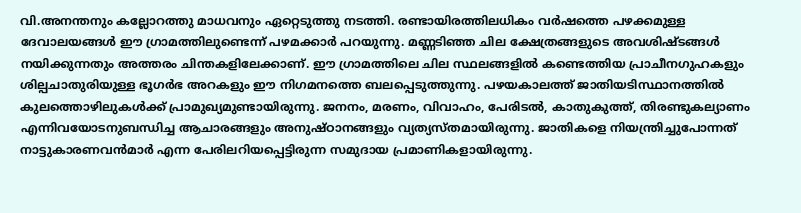വി.അനന്തനും കല്ലോറത്തു മാധവനും ഏറ്റെടുത്തു നടത്തി. രണ്ടായിരത്തിലധികം വര്‍ഷത്തെ പഴക്കമുള്ള ദേവാലയങ്ങള്‍ ഈ ഗ്രാമത്തിലുണ്ടെന്ന് പഴമക്കാര്‍ പറയുന്നു. മണ്ണടിഞ്ഞ ചില ക്ഷേത്രങ്ങളുടെ അവശിഷ്ടങ്ങള്‍ നയിക്കുന്നതും അത്തരം ചിന്തകളിലേക്കാണ്. ഈ ഗ്രാമത്തിലെ ചില സ്ഥലങ്ങളില്‍ കണ്ടെത്തിയ പ്രാചീനഗുഹകളും ശില്പചാതുരിയുള്ള ഭൂഗര്‍ഭ അറകളും ഈ നിഗമനത്തെ ബലപ്പെടുത്തുന്നു. പഴയകാലത്ത് ജാതിയടിസ്ഥാനത്തില്‍ കുലത്തൊഴിലുകള്‍ക്ക് പ്രാമുഖ്യമുണ്ടായിരുന്നു. ജനനം, മരണം, വിവാഹം, പേരിടല്‍, കാതുകുത്ത്, തിരണ്ടുകല്യാണം എന്നിവയോടനുബന്ധിച്ച ആചാരങ്ങളും അനുഷ്ഠാനങ്ങളും വ്യത്യസ്തമായിരുന്നു. ജാതികളെ നിയന്ത്രിച്ചുപോന്നത് നാട്ടുകാരണവന്‍മാര്‍ എന്ന പേരിലറിയപ്പെട്ടിരുന്ന സമുദായ പ്രമാണികളായിരുന്നു.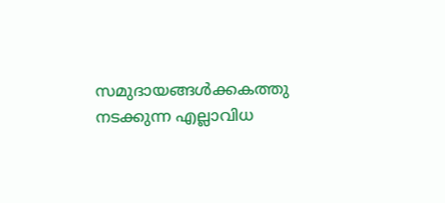സമുദായങ്ങള്‍ക്കകത്തു നടക്കുന്ന എല്ലാവിധ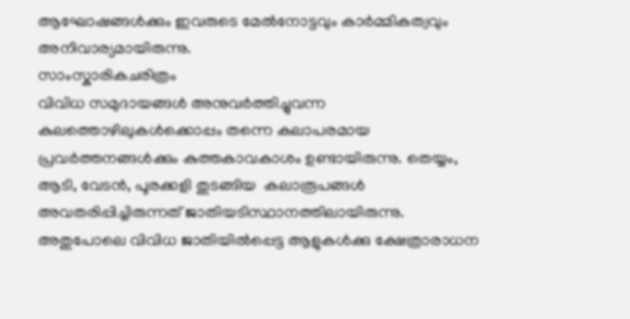ആഘോഷങ്ങള്‍ക്കും ഇവരുടെ മേല്‍നോട്ടവും കാര്‍മ്മികത്വവും അനിവാര്യമായിരുന്നു.
സാംസ്കാരികചരിത്രം
വിവിധ സമുദായങ്ങള്‍ അനുവര്‍ത്തിച്ചുവന്ന കുലത്തൊഴിലുകള്‍ക്കൊപ്പം തന്നെ കലാപരമായ പ്രവര്‍ത്തനങ്ങള്‍ക്കും കുത്തകാവകാശം ഉണ്ടായിരുന്നു. തെയ്യം, ആടി, വേടന്‍, പൂരക്കളി തുടങ്ങിയ  കലാരൂപങ്ങള്‍ അവതരിപ്പിച്ചിരുന്നത് ജാതിയടിസ്ഥാനത്തിലായിരുന്നു. അതുപോലെ വിവിധ ജാതിയില്‍പ്പെട്ട ആളുകള്‍ക്കു ക്ഷേത്രാരാധന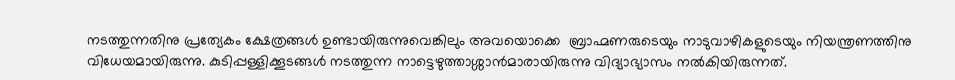നടത്തുന്നതിനു പ്രത്യേകം ക്ഷേത്രങ്ങള്‍ ഉണ്ടായിരുന്നുവെങ്കിലും അവയൊക്കെ  ബ്രാഹ്മണരുടെയും നാടുവാഴികളുടെയും നിയന്ത്രണത്തിനു വിധേയമായിരുന്നു. കുടിപ്പള്ളിക്കൂടങ്ങള്‍ നടത്തുന്ന നാട്ടെഴുത്താശ്ശാന്‍മാരായിരുന്നു വിദ്യാഭ്യാസം നല്‍കിയിരുന്നത്.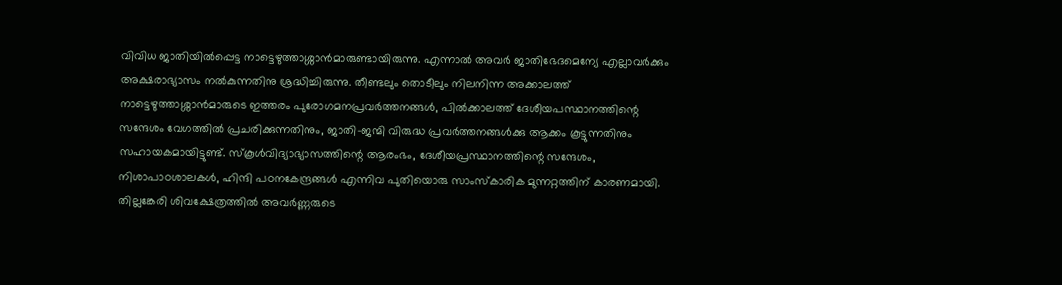വിവിധ ജാതിയില്‍പ്പെട്ട നാട്ടെഴുത്താശ്ശാന്‍മാരുണ്ടായിരുന്നു. എന്നാല്‍ അവര്‍ ജാതിഭേദമെന്യേ എല്ലാവര്‍ക്കും അക്ഷരാഭ്യാസം നല്‍കുന്നതിനു ശ്രദ്ധിച്ചിരുന്നു. തീണ്ടലും തൊടീലും നിലനിന്ന അക്കാലത്ത് നാട്ടെഴുത്താശ്ശാന്‍മാരുടെ ഇത്തരം പുരോഗമനപ്രവര്‍ത്തനങ്ങള്‍, പില്‍ക്കാലത്ത് ദേശീയപസ്ഥാനത്തിന്റെ സന്ദേശം വേഗത്തില്‍ പ്രചരിക്കുന്നതിനും, ജാതി-ജന്മി വിരുദ്ധ പ്രവര്‍ത്തനങ്ങള്‍ക്കു ആക്കം കൂട്ടുന്നതിനും സഹായകമായിട്ടുണ്ട്. സ്കൂള്‍വിദ്യാഭ്യാസത്തിന്റെ ആരംഭം, ദേശീയപ്രസ്ഥാനത്തിന്റെ സന്ദേശം, നിശാപാഠശാലകള്‍, ഹിന്ദി പഠനകേന്ദ്രങ്ങള്‍ എന്നിവ പുതിയൊരു സാംസ്കാരിക മുന്നറ്റത്തിന് കാരണമായി. തില്ലങ്കേരി ശിവക്ഷേത്രത്തില്‍ അവര്‍ണ്ണരുടെ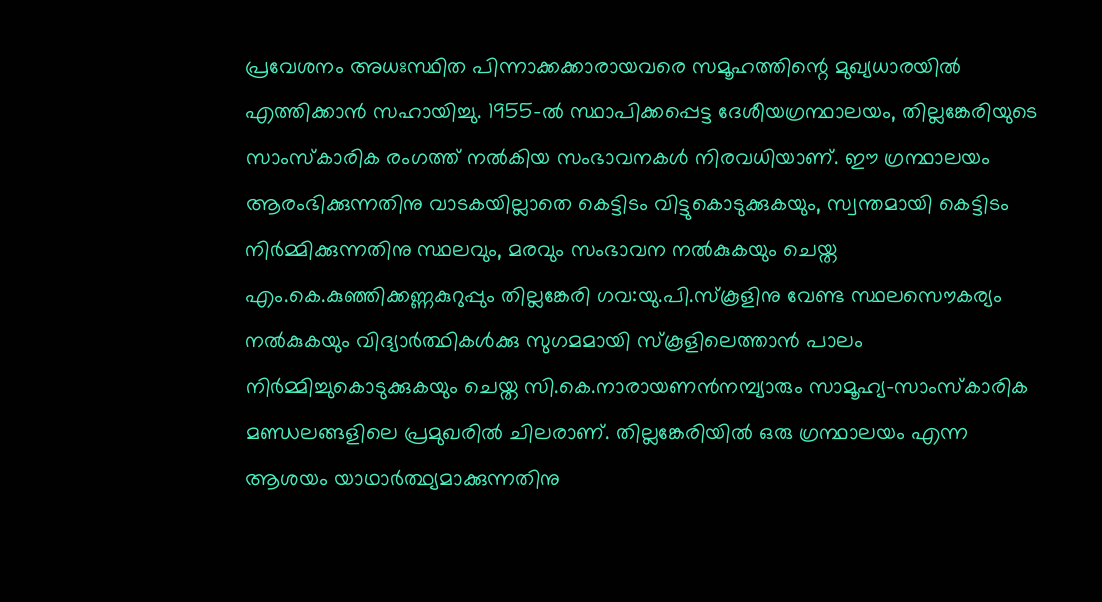പ്രവേശനം അധഃസ്ഥിത പിന്നാക്കക്കാരായവരെ സമൂഹത്തിന്റെ മുഖ്യധാരയില്‍ എത്തിക്കാന്‍ സഹായിച്ചു. 1955-ല്‍ സ്ഥാപിക്കപ്പെട്ട ദേശീയഗ്രന്ഥാലയം, തില്ലങ്കേരിയുടെ സാംസ്കാരിക രംഗത്ത് നല്‍കിയ സംഭാവനകള്‍ നിരവധിയാണ്. ഈ ഗ്രന്ഥാലയം ആരംഭിക്കുന്നതിനു വാടകയില്ലാതെ കെട്ടിടം വിട്ടുകൊടുക്കുകയും, സ്വന്തമായി കെട്ടിടം നിര്‍മ്മിക്കുന്നതിനു സ്ഥലവും, മരവും സംഭാവന നല്‍കുകയും ചെയ്ത എം.കെ.കുഞ്ഞിക്കണ്ണകുറുപ്പും തില്ലങ്കേരി ഗവ:യു.പി.സ്കൂളിനു വേണ്ട സ്ഥലസൌകര്യം നല്‍കുകയും വിദ്യാര്‍ത്ഥികള്‍ക്കു സുഗമമായി സ്കൂളിലെത്താന്‍ പാലം നിര്‍മ്മിച്ചുകൊടുക്കുകയും ചെയ്ത സി.കെ.നാരായണന്‍നമ്പ്യാരും സാമൂഹ്യ-സാംസ്കാരിക മണ്ഡലങ്ങളിലെ പ്രമുഖരില്‍ ചിലരാണ്. തില്ലങ്കേരിയില്‍ ഒരു ഗ്രന്ഥാലയം എന്ന ആശയം യാഥാര്‍ത്ഥ്യമാക്കുന്നതിനു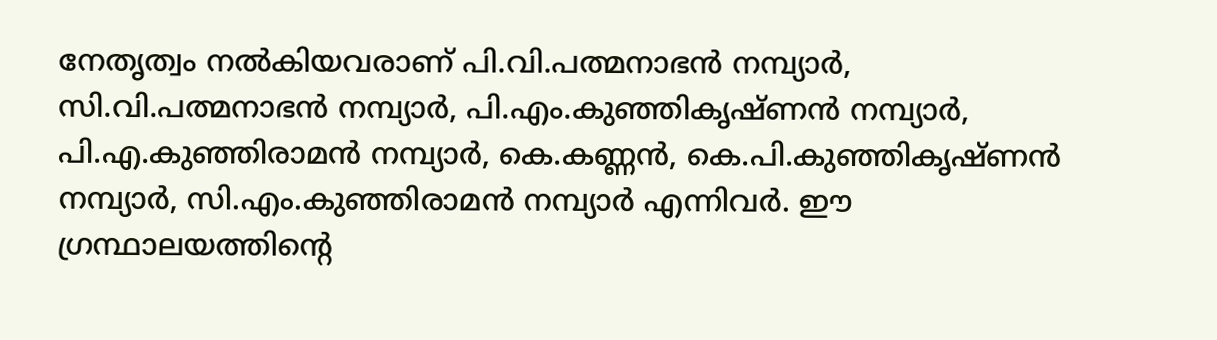നേതൃത്വം നല്‍കിയവരാണ് പി.വി.പത്മനാഭന്‍ നമ്പ്യാര്‍, സി.വി.പത്മനാഭന്‍ നമ്പ്യാര്‍, പി.എം.കുഞ്ഞികൃഷ്ണന്‍ നമ്പ്യാര്‍, പി.എ.കുഞ്ഞിരാമന്‍ നമ്പ്യാര്‍, കെ.കണ്ണന്‍, കെ.പി.കുഞ്ഞികൃഷ്ണന്‍ നമ്പ്യാര്‍, സി.എം.കുഞ്ഞിരാമന്‍ നമ്പ്യാര്‍ എന്നിവര്‍. ഈ ഗ്രന്ഥാലയത്തിന്റെ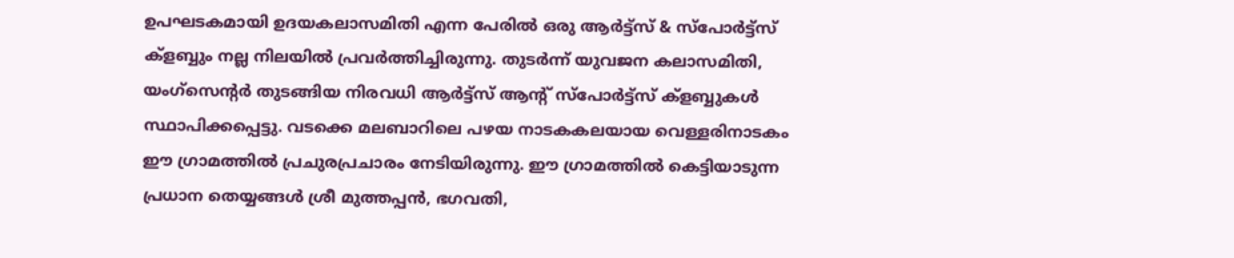ഉപഘടകമായി ഉദയകലാസമിതി എന്ന പേരില്‍ ഒരു ആര്‍ട്ട്സ് & സ്പോര്‍ട്ട്സ് ക്ളബ്ബും നല്ല നിലയില്‍ പ്രവര്‍ത്തിച്ചിരുന്നു. തുടര്‍ന്ന് യുവജന കലാസമിതി, യംഗ്സെന്റര്‍ തുടങ്ങിയ നിരവധി ആര്‍ട്ട്സ് ആന്റ് സ്പോര്‍ട്ട്സ് ക്ളബ്ബുകള്‍ സ്ഥാപിക്കപ്പെട്ടു. വടക്കെ മലബാറിലെ പഴയ നാടകകലയായ വെള്ളരിനാടകം ഈ ഗ്രാമത്തില്‍ പ്രചുരപ്രചാരം നേടിയിരുന്നു. ഈ ഗ്രാമത്തില്‍ കെട്ടിയാടുന്ന പ്രധാന തെയ്യങ്ങള്‍ ശ്രീ മുത്തപ്പന്‍, ഭഗവതി,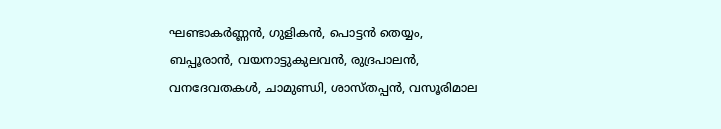ഘണ്ടാകര്‍ണ്ണന്‍, ഗുളികന്‍, പൊട്ടന്‍ തെയ്യം, ബപ്പൂരാന്‍, വയനാട്ടുകുലവന്‍, രുദ്രപാലന്‍, വനദേവതകള്‍, ചാമുണ്ഡി, ശാസ്തപ്പന്‍, വസൂരിമാല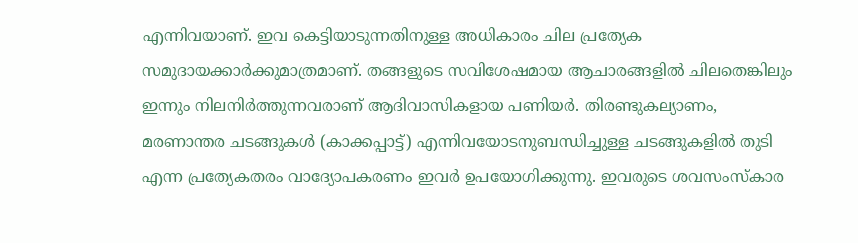എന്നിവയാണ്. ഇവ കെട്ടിയാടുന്നതിനുള്ള അധികാരം ചില പ്രത്യേക സമുദായക്കാര്‍ക്കുമാത്രമാണ്. തങ്ങളുടെ സവിശേഷമായ ആചാരങ്ങളില്‍ ചിലതെങ്കിലും ഇന്നും നിലനിര്‍ത്തുന്നവരാണ് ആദിവാസികളായ പണിയര്‍. തിരണ്ടുകല്യാണം, മരണാന്തര ചടങ്ങുകള്‍ (കാക്കപ്പാട്ട്) എന്നിവയോടനുബന്ധിച്ചുള്ള ചടങ്ങുകളില്‍ തുടി എന്ന പ്രത്യേകതരം വാദ്യോപകരണം ഇവര്‍ ഉപയോഗിക്കുന്നു. ഇവരുടെ ശവസംസ്കാര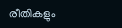രീതികളും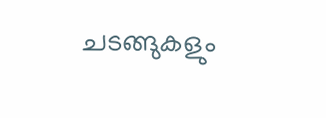ചടങ്ങുകളും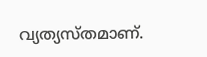വ്യത്യസ്തമാണ്.